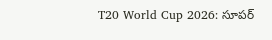T20 World Cup 2026: సూపర్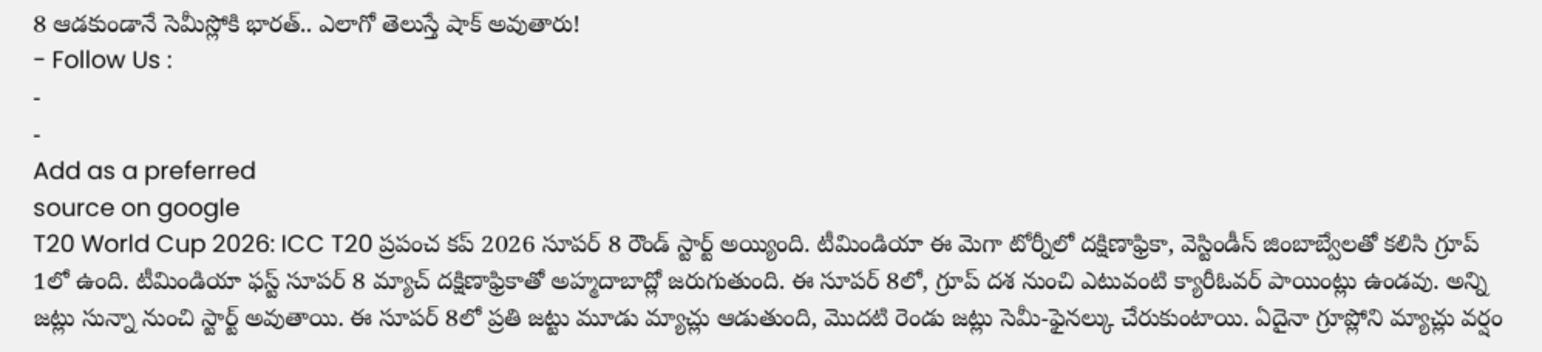8 ఆడకుండానే సెమీస్లోకి భారత్.. ఎలాగో తెలుస్తే షాక్ అవుతారు!
- Follow Us :
-
-
Add as a preferred
source on google
T20 World Cup 2026: ICC T20 ప్రపంచ కప్ 2026 సూపర్ 8 రౌండ్ స్టార్ట్ అయ్యింది. టీమిండియా ఈ మెగా టోర్నీలో దక్షిణాఫ్రికా, వెస్టిండీస్ జింబాబ్వేలతో కలిసి గ్రూప్ 1లో ఉంది. టీమిండియా ఫస్ట్ సూపర్ 8 మ్యాచ్ దక్షిణాఫ్రికాతో అహ్మదాబాద్లో జరుగుతుంది. ఈ సూపర్ 8లో, గ్రూప్ దశ నుంచి ఎటువంటి క్యారీఓవర్ పాయింట్లు ఉండవు. అన్ని జట్లు సున్నా నుంచి స్టార్ట్ అవుతాయి. ఈ సూపర్ 8లో ప్రతి జట్టు మూడు మ్యాచ్లు ఆడుతుంది, మొదటి రెండు జట్లు సెమీ-ఫైనల్కు చేరుకుంటాయి. ఏదైనా గ్రూప్లోని మ్యాచ్లు వర్షం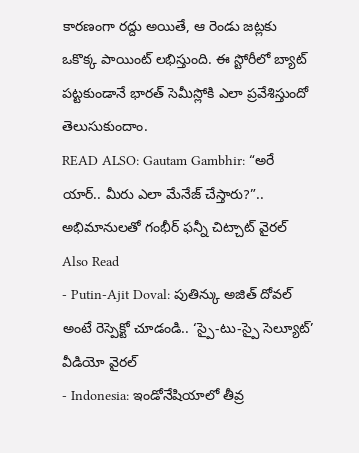కారణంగా రద్దు అయితే, ఆ రెండు జట్లకు ఒకొక్క పాయింట్ లభిస్తుంది. ఈ స్టోరీలో బ్యాట్ పట్టకుండానే భారత్ సెమీస్లోకి ఎలా ప్రవేశిస్తుందో తెలుసుకుందాం.
READ ALSO: Gautam Gambhir: “అరే యార్.. మీరు ఎలా మేనేజ్ చేస్తారు?”.. అభిమానులతో గంభీర్ ఫన్నీ చిట్చాట్ వైరల్
Also Read
- Putin-Ajit Doval: పుతిన్కు అజిత్ దోవల్ అంటే రెస్పెక్టో చూడండి.. ‘స్పై-టు-స్పై సెల్యూట్’ వీడియో వైరల్
- Indonesia: ఇండోనేషియాలో తీవ్ర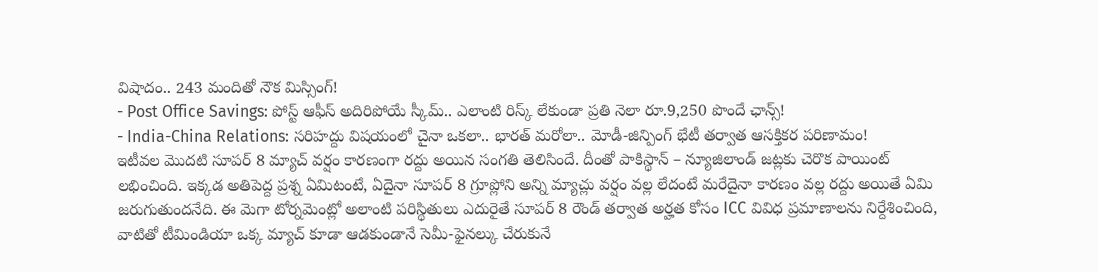విషాదం.. 243 మందితో నౌక మిస్సింగ్!
- Post Office Savings: పోస్ట్ ఆఫీస్ అదిరిపోయే స్కీమ్.. ఎలాంటి రిస్క్ లేకుండా ప్రతి నెలా రూ.9,250 పొందే ఛాన్స్!
- India-China Relations: సరిహద్దు విషయంలో చైనా ఒకలా.. భారత్ మరోలా.. మోడీ-జిన్పింగ్ భేటీ తర్వాత ఆసక్తికర పరిణామం!
ఇటీవల మొదటి సూపర్ 8 మ్యాచ్ వర్షం కారణంగా రద్దు అయిన సంగతి తెలిసిందే. దీంతో పాకిస్థాన్ – న్యూజిలాండ్ జట్లకు చెరొక పాయింట్ లభించింది. ఇక్కడ అతిపెద్ద ప్రశ్న ఏమిటంటే, ఏదైనా సూపర్ 8 గ్రూప్లోని అన్ని మ్యాచ్లు వర్షం వల్ల లేదంటే మరేదైనా కారణం వల్ల రద్దు అయితే ఏమి జరుగుతుందనేది. ఈ మెగా టోర్నమెంట్లో అలాంటి పరిస్థితులు ఎదురైతే సూపర్ 8 రౌండ్ తర్వాత అర్హత కోసం ICC వివిధ ప్రమాణాలను నిర్దేశించింది, వాటితో టీమిండియా ఒక్క మ్యాచ్ కూడా ఆడకుండానే సెమీ-ఫైనల్కు చేరుకునే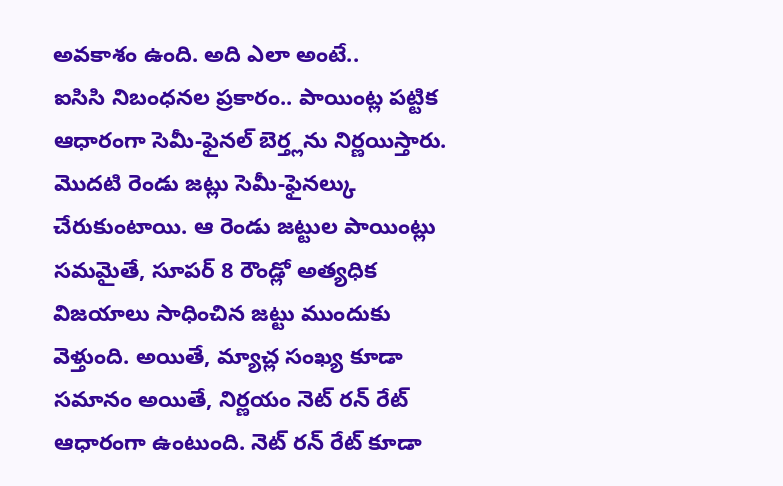అవకాశం ఉంది. అది ఎలా అంటే..
ఐసిసి నిబంధనల ప్రకారం.. పాయింట్ల పట్టిక ఆధారంగా సెమీ-ఫైనల్ బెర్త్లను నిర్ణయిస్తారు. మొదటి రెండు జట్లు సెమీ-ఫైనల్కు చేరుకుంటాయి. ఆ రెండు జట్టుల పాయింట్లు సమమైతే, సూపర్ 8 రౌండ్లో అత్యధిక విజయాలు సాధించిన జట్టు ముందుకు వెళ్తుంది. అయితే, మ్యాచ్ల సంఖ్య కూడా సమానం అయితే, నిర్ణయం నెట్ రన్ రేట్ ఆధారంగా ఉంటుంది. నెట్ రన్ రేట్ కూడా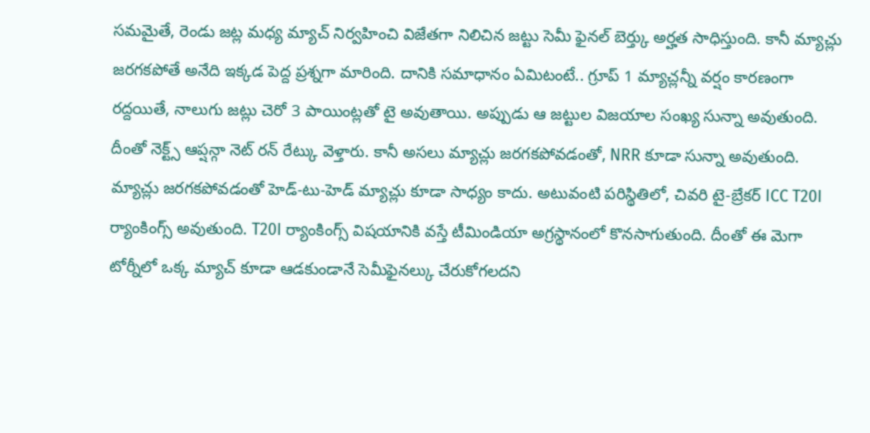సమమైతే, రెండు జట్ల మధ్య మ్యాచ్ నిర్వహించి విజేతగా నిలిచిన జట్టు సెమీ ఫైనల్ బెర్త్కు అర్హత సాధిస్తుంది. కానీ మ్యాచ్లు జరగకపోతే అనేది ఇక్కడ పెద్ద ప్రశ్నగా మారింది. దానికి సమాధానం ఏమిటంటే.. గ్రూప్ 1 మ్యాచ్లన్నీ వర్షం కారణంగా రద్దయితే, నాలుగు జట్లు చెరో 3 పాయింట్లతో టై అవుతాయి. అప్పుడు ఆ జట్టుల విజయాల సంఖ్య సున్నా అవుతుంది. దీంతో నెక్ట్స్ ఆప్షన్గా నెట్ రన్ రేట్కు వెళ్తారు. కానీ అసలు మ్యాచ్లు జరగకపోవడంతో, NRR కూడా సున్నా అవుతుంది. మ్యాచ్లు జరగకపోవడంతో హెడ్-టు-హెడ్ మ్యాచ్లు కూడా సాధ్యం కాదు. అటువంటి పరిస్థితిలో, చివరి టై-బ్రేకర్ ICC T20I ర్యాంకింగ్స్ అవుతుంది. T20I ర్యాంకింగ్స్ విషయానికి వస్తే టీమిండియా అగ్రస్థానంలో కొనసాగుతుంది. దీంతో ఈ మెగా టోర్నీలో ఒక్క మ్యాచ్ కూడా ఆడకుండానే సెమీఫైనల్కు చేరుకోగలదని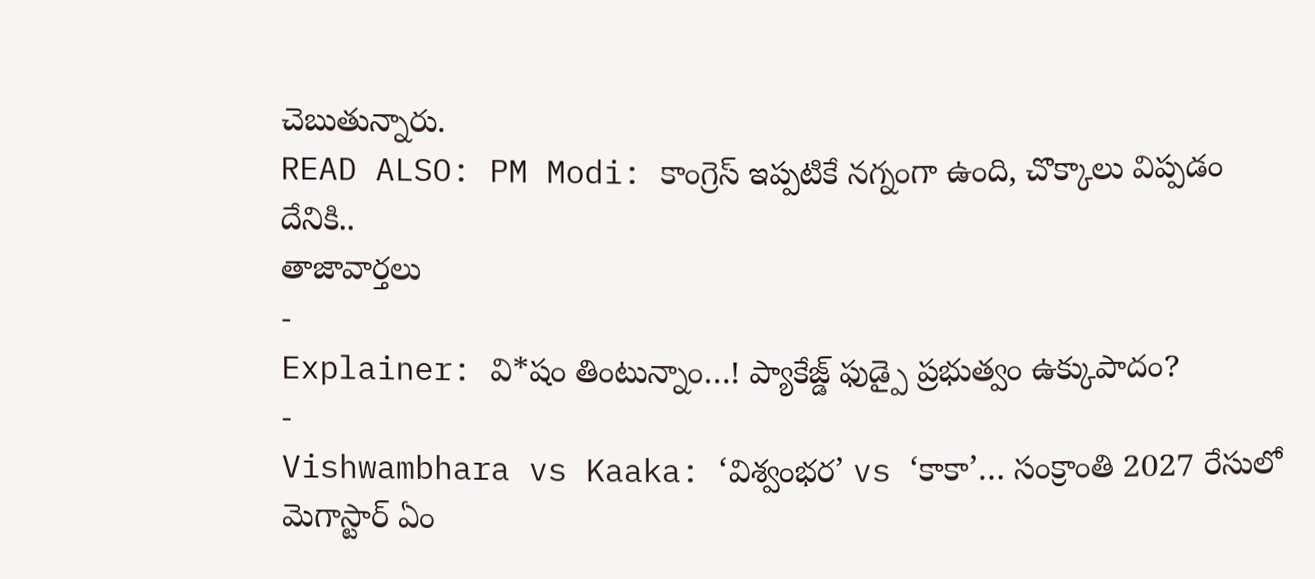చెబుతున్నారు.
READ ALSO: PM Modi: కాంగ్రెస్ ఇప్పటికే నగ్నంగా ఉంది, చొక్కాలు విప్పడం దేనికి..
తాజావార్తలు
-
Explainer: వి*షం తింటున్నాం…! ప్యాకేజ్డ్ ఫుడ్పై ప్రభుత్వం ఉక్కుపాదం?
-
Vishwambhara vs Kaaka: ‘విశ్వంభర’ vs ‘కాకా’… సంక్రాంతి 2027 రేసులో మెగాస్టార్ ఏం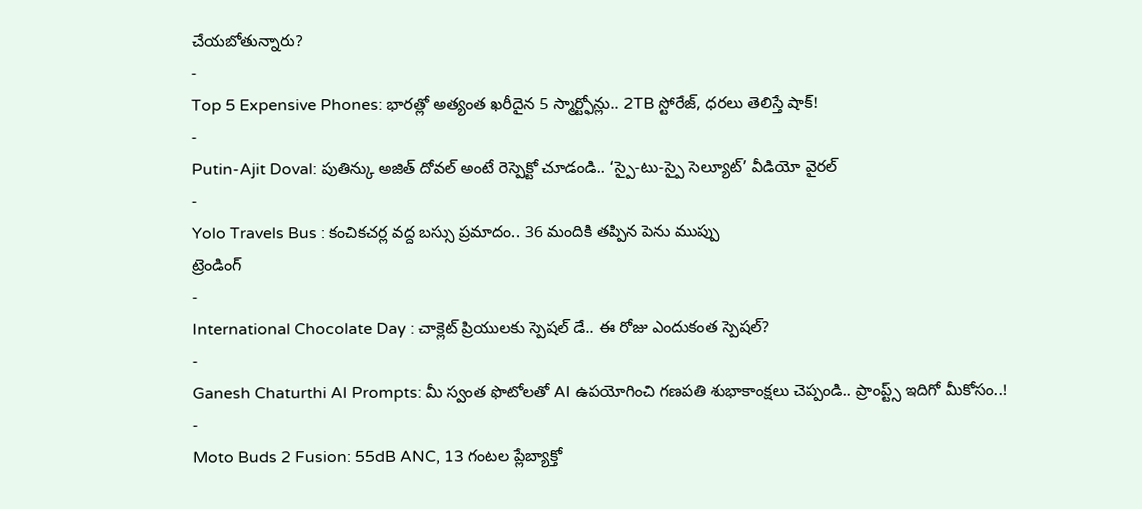చేయబోతున్నారు?
-
Top 5 Expensive Phones: భారత్లో అత్యంత ఖరీదైన 5 స్మార్ట్ఫోన్లు.. 2TB స్టోరేజ్, ధరలు తెలిస్తే షాక్!
-
Putin-Ajit Doval: పుతిన్కు అజిత్ దోవల్ అంటే రెస్పెక్టో చూడండి.. ‘స్పై-టు-స్పై సెల్యూట్’ వీడియో వైరల్
-
Yolo Travels Bus : కంచికచర్ల వద్ద బస్సు ప్రమాదం.. 36 మందికి తప్పిన పెను ముప్పు
ట్రెండింగ్
-
International Chocolate Day : చాక్లెట్ ప్రియులకు స్పెషల్ డే.. ఈ రోజు ఎందుకంత స్పెషల్?
-
Ganesh Chaturthi AI Prompts: మీ స్వంత ఫొటోలతో AI ఉపయోగించి గణపతి శుభాకాంక్షలు చెప్పండి.. ప్రాంప్ట్స్ ఇదిగో మీకోసం..!
-
Moto Buds 2 Fusion: 55dB ANC, 13 గంటల ప్లేబ్యాక్తో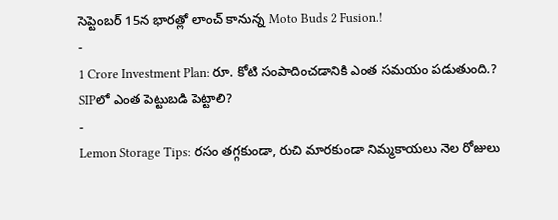సెప్టెంబర్ 15న భారత్లో లాంచ్ కానున్న Moto Buds 2 Fusion.!
-
1 Crore Investment Plan: రూ. కోటి సంపాదించడానికి ఎంత సమయం పడుతుంది.? SIPలో ఎంత పెట్టుబడి పెట్టాలి?
-
Lemon Storage Tips: రసం తగ్గకుండా, రుచి మారకుండా నిమ్మకాయలు నెల రోజులు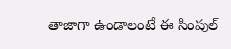తాజాగా ఉండాలంటే ఈ సింపుల్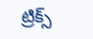ట్రిక్స్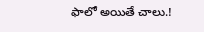ఫాలో అయితే చాలు.!